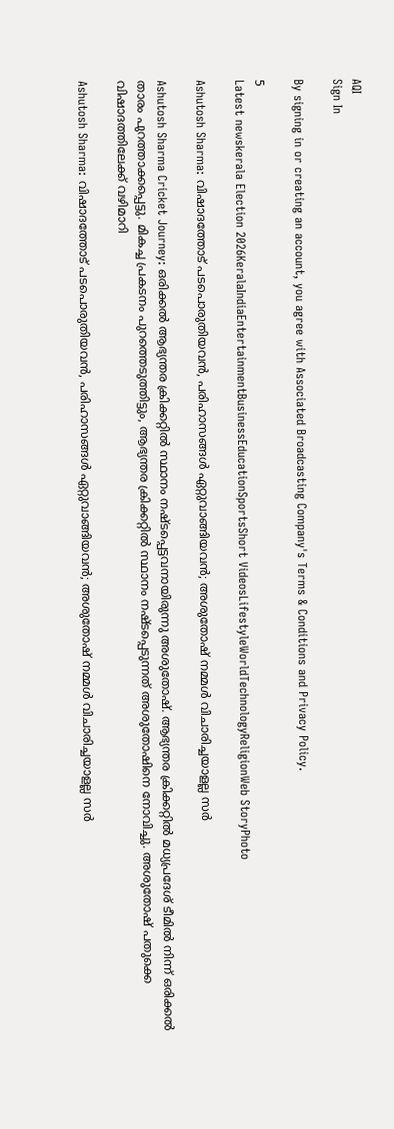AQI
Sign In

By signing in or creating an account, you agree with Associated Broadcasting Company's Terms & Conditions and Privacy Policy.

5
Latest newskerala Election 2026KeralaIndiaEntertainmentBusinessEducationSportsShort VideosLifestyleWorldTechnologyReligionWeb StoryPhoto

Ashutosh Sharma: വിഷാദത്തോട് പടപൊരുതിയവന്‍, പരിഹാസങ്ങള്‍ ഏറ്റുവാങ്ങിയവന്‍; അശുതോഷ് നമ്മള്‍ വിചാരിച്ചയാളല്ല സര്‍

Ashutosh Sharma Cricket Journey: ഒരിക്കല്‍ ആഭ്യന്തര ക്രിക്കറ്റില്‍ സ്ഥാനം നഷ്ടപ്പെട്ടവനായിരുന്നു അശുതോഷ്. ആഭ്യന്തര ക്രിക്കറ്റില്‍ മധ്യപ്രദേശ് ടീമില്‍ നിന്ന് ഒരിക്കല്‍ താരം പുറത്താക്കപ്പെട്ടു. മികച്ച പ്രകടനം പുറത്തെടുത്തിട്ടും, ആഭ്യന്തര ക്രിക്കറ്റില്‍ സ്ഥാനം നഷ്ടപ്പെടുന്നത് അശുതോഷിനെ നോവിച്ചു. അശുതോഷ് പതുക്കെ വിഷാദത്തിലേക്ക് വഴിമാറി

Ashutosh Sharma: വിഷാദത്തോട് പടപൊരുതിയവന്‍, പരിഹാസങ്ങള്‍ ഏറ്റുവാങ്ങിയവന്‍; അശുതോഷ് നമ്മള്‍ വിചാരിച്ചയാളല്ല സര്‍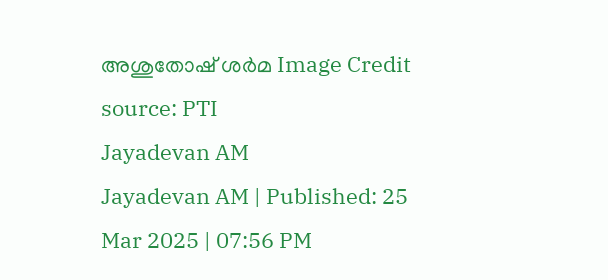അശുതോഷ് ശര്‍മ Image Credit source: PTI
Jayadevan AM
Jayadevan AM | Published: 25 Mar 2025 | 07:56 PM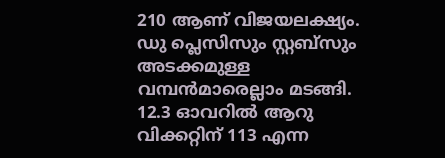210 ആണ് വിജയലക്ഷ്യം. ഡു പ്ലെസിസും സ്റ്റബ്‌സും അടക്കമുള്ള വമ്പന്‍മാരെല്ലാം മടങ്ങി. 12.3 ഓവറില്‍ ആറു വിക്കറ്റിന് 113 എന്ന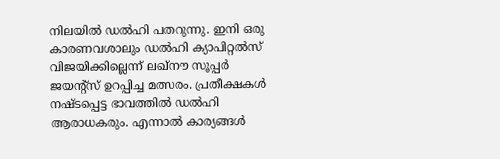നിലയില്‍ ഡല്‍ഹി പതറുന്നു. ഇനി ഒരു കാരണവശാലും ഡല്‍ഹി ക്യാപിറ്റല്‍സ് വിജയിക്കില്ലെന്ന് ലഖ്‌നൗ സൂപ്പര്‍ ജയന്റ്‌സ് ഉറപ്പിച്ച മത്സരം. പ്രതീക്ഷകള്‍ നഷ്ടപ്പെട്ട ഭാവത്തില്‍ ഡല്‍ഹി ആരാധകരും. എന്നാല്‍ കാര്യങ്ങള്‍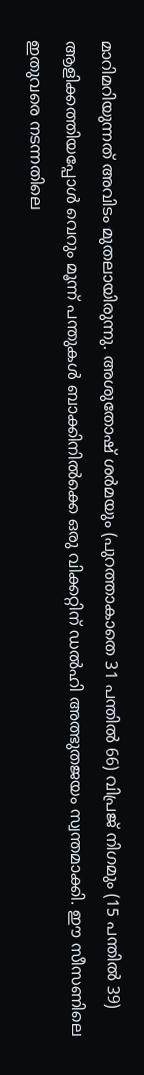മാറിമറിയുന്നത് അവിടം മുതലായിരുന്നു. അശുതോഷ് ശര്‍മയും (പുറത്താകാതെ 31 പന്തില്‍ 66) വിപ്രജ് നിഗമും (15 പന്തില്‍ 39) ആളിക്കത്തിയപ്പോള്‍ വെറും മൂന്ന് പന്തുകള്‍ ബാക്കിനില്‍ക്കെ ഒരു വിക്കറ്റിന് ഡല്‍ഹി അത്ഭുതജയം സ്വന്തമാക്കി. ഈ സീസണിലെ ഇതുവരെ നടന്നതിലെ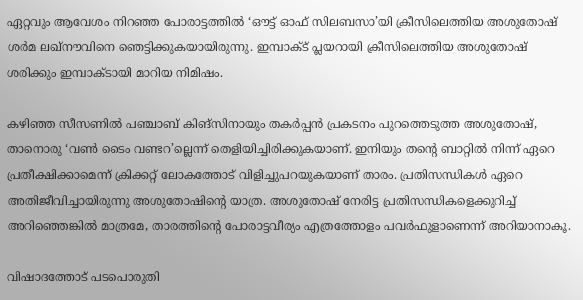ഏറ്റവും ആവേശം നിറഞ്ഞ പോരാട്ടത്തില്‍ ‘ഔട്ട് ഓഫ് സിലബസാ’യി ക്രീസിലെത്തിയ അശുതോഷ് ശര്‍മ ലഖ്‌നൗവിനെ ഞെട്ടിക്കുകയായിരുന്നു. ഇമ്പാക്ട് പ്ലയറായി ക്രീസിലെത്തിയ അശുതോഷ് ശരിക്കും ഇമ്പാക്ടായി മാറിയ നിമിഷം.

കഴിഞ്ഞ സീസണില്‍ പഞ്ചാബ് കിങ്‌സിനായും തകര്‍പ്പന്‍ പ്രകടനം പുറത്തെടുത്ത അശുതോഷ്, താനൊരു ‘വണ്‍ ടൈം വണ്ടറ’ല്ലെന്ന് തെളിയിച്ചിരിക്കുകയാണ്. ഇനിയും തന്റെ ബാറ്റില്‍ നിന്ന് ഏറെ പ്രതീക്ഷിക്കാമെന്ന് ക്രിക്കറ്റ് ലോകത്തോട് വിളിച്ചുപറയുകയാണ് താരം. പ്രതിസന്ധികള്‍ ഏറെ അതിജീവിച്ചായിരുന്നു അശുതോഷിന്റെ യാത്ര. അശുതോഷ് നേരിട്ട പ്രതിസന്ധികളെക്കുറിച്ച് അറിഞ്ഞെങ്കില്‍ മാത്രമേ, താരത്തിന്റെ പോരാട്ടവീര്യം എത്രത്തോളം പവര്‍ഫുളാണെന്ന് അറിയാനാകൂ.

വിഷാദത്തോട് പടപൊരുതി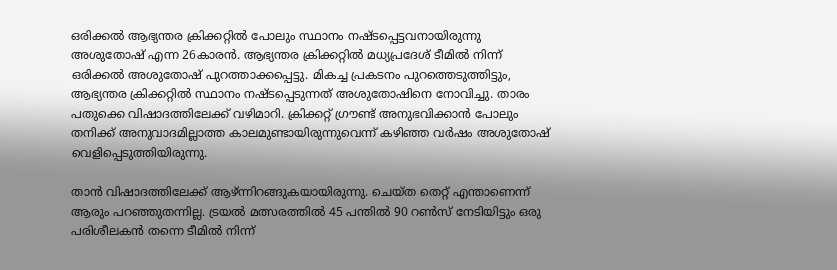ഒരിക്കല്‍ ആഭ്യന്തര ക്രിക്കറ്റില്‍ പോലും സ്ഥാനം നഷ്ടപ്പെട്ടവനായിരുന്നു അശുതോഷ് എന്ന 26കാരന്‍. ആഭ്യന്തര ക്രിക്കറ്റില്‍ മധ്യപ്രദേശ് ടീമില്‍ നിന്ന് ഒരിക്കല്‍ അശുതോഷ് പുറത്താക്കപ്പെട്ടു. മികച്ച പ്രകടനം പുറത്തെടുത്തിട്ടും, ആഭ്യന്തര ക്രിക്കറ്റില്‍ സ്ഥാനം നഷ്ടപ്പെടുന്നത് അശുതോഷിനെ നോവിച്ചു. താരം പതുക്കെ വിഷാദത്തിലേക്ക് വഴിമാറി. ക്രിക്കറ്റ് ഗ്രൗണ്ട് അനുഭവിക്കാൻ പോലും തനിക്ക് അനുവാദമില്ലാത്ത കാലമുണ്ടായിരുന്നുവെന്ന് കഴിഞ്ഞ വര്‍ഷം അശുതോഷ് വെളിപ്പെടുത്തിയിരുന്നു.

താന്‍ വിഷാദത്തിലേക്ക് ആഴ്ന്നിറങ്ങുകയായിരുന്നു. ചെയ്ത തെറ്റ് എന്താണെന്ന് ആരും പറഞ്ഞുതന്നില്ല. ട്രയല്‍ മത്സരത്തില്‍ 45 പന്തില്‍ 90 റണ്‍സ് നേടിയിട്ടും ഒരു പരിശീലകന്‍ തന്നെ ടീമില്‍ നിന്ന്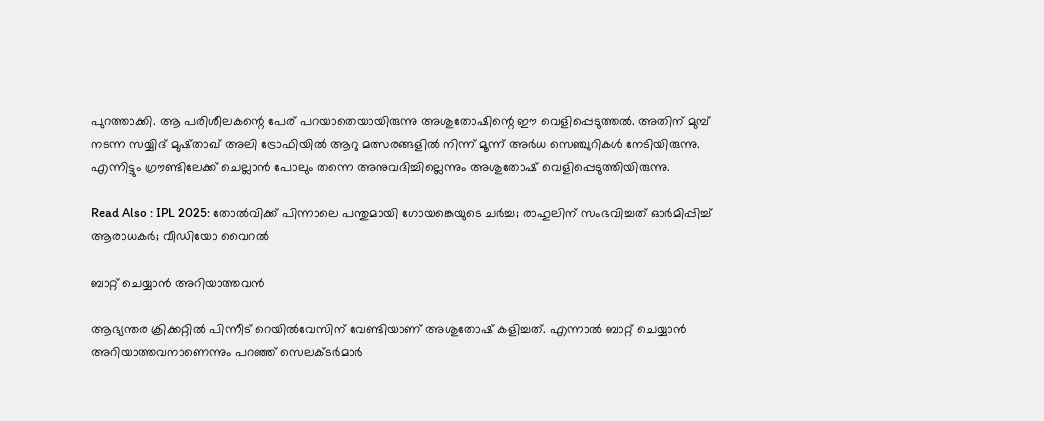പുറത്താക്കി. ആ പരിശീലകന്റെ പേര് പറയാതെയായിരുന്നു അശുതോഷിന്റെ ഈ വെളിപ്പെടുത്തല്‍. അതിന് മുമ്പ് നടന്ന സയ്യിദ് മുഷ്താഖ് അലി ട്രോഫിയില്‍ ആറു മത്സരങ്ങളില്‍ നിന്ന് മൂന്ന് അര്‍ധ സെഞ്ചുറികള്‍ നേടിയിരുന്നു. എന്നിട്ടും ഗ്രൗണ്ടിലേക്ക് ചെല്ലാന്‍ പോലും തന്നെ അനുവദിച്ചില്ലെന്നും അശുതോഷ് വെളിപ്പെടുത്തിയിരുന്നു.

Read Also : IPL 2025: തോല്‍വിക്ക് പിന്നാലെ പന്തുമായി ഗോയങ്കെയുടെ ചര്‍ച്ച; രാഹുലിന് സംഭവിച്ചത് ഓര്‍മിപ്പിച്ച് ആരാധകര്‍; വീഡിയോ വൈറല്‍

ബാറ്റ് ചെയ്യാന്‍ അറിയാത്തവന്‍

ആഭ്യന്തര ക്രിക്കറ്റില്‍ പിന്നീട് റെയില്‍വേസിന് വേണ്ടിയാണ് അശുതോഷ് കളിച്ചത്. എന്നാല്‍ ബാറ്റ് ചെയ്യാന്‍ അറിയാത്തവനാണെന്നും പറഞ്ഞ് സെലക്ടർമാർ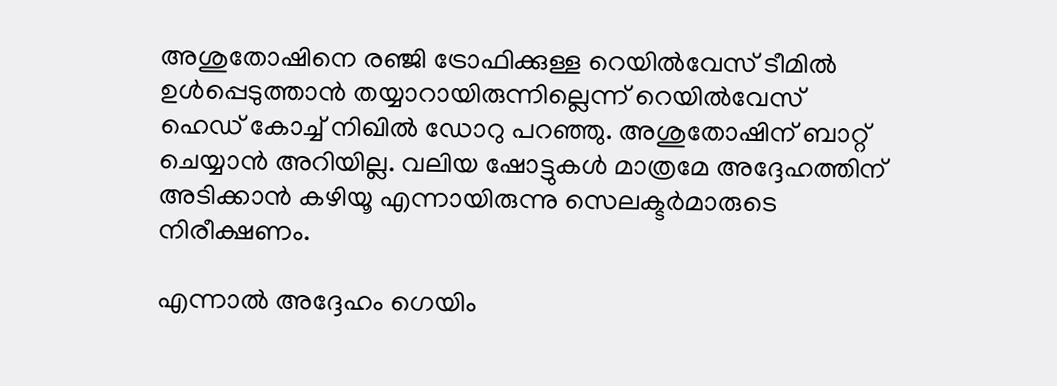അശുതോഷിനെ രഞ്ജി ട്രോഫിക്കുള്ള റെയിൽവേസ് ടീമിൽ ഉൾപ്പെടുത്താൻ തയ്യാറായിരുന്നില്ലെന്ന്‌ റെയിൽവേസ് ഹെഡ് കോച്ച് നിഖിൽ ഡോറു പറഞ്ഞു. അശുതോഷിന് ബാറ്റ് ചെയ്യാൻ അറിയില്ല. വലിയ ഷോട്ടുകൾ മാത്രമേ അദ്ദേഹത്തിന് അടിക്കാൻ കഴിയൂ എന്നായിരുന്നു സെലക്ടര്‍മാരുടെ നിരീക്ഷണം.

എന്നാല്‍ അദ്ദേഹം ഗെയിം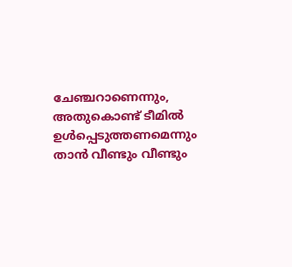ചേഞ്ചറാണെന്നും, അതുകൊണ്ട് ടീമില്‍ ഉള്‍പ്പെടുത്തണമെന്നും താന്‍ വീണ്ടും വീണ്ടും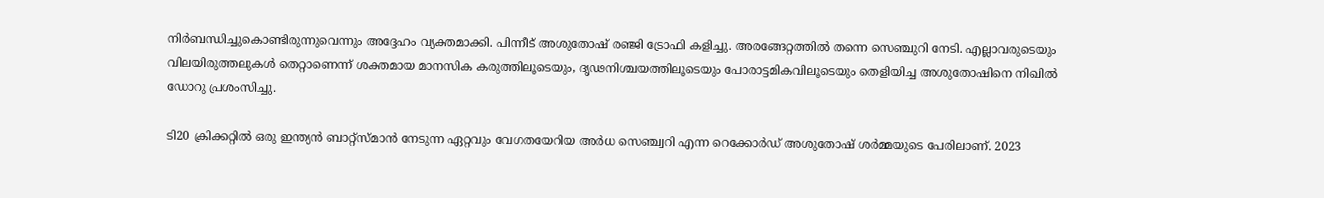നിര്‍ബന്ധിച്ചുകൊണ്ടിരുന്നുവെന്നും അദ്ദേഹം വ്യക്തമാക്കി. പിന്നീട് അശുതോഷ് രഞ്ജി ട്രോഫി കളിച്ചു. അരങ്ങേറ്റത്തില്‍ തന്നെ സെഞ്ചുറി നേടി. എല്ലാവരുടെയും വിലയിരുത്തലുകള്‍ തെറ്റാണെന്ന് ശക്തമായ മാനസിക കരുത്തിലൂടെയും, ദൃഢനിശ്ചയത്തിലൂടെയും പോരാട്ടമികവിലൂടെയും തെളിയിച്ച അശുതോഷിനെ നിഖിൽ ഡോറു പ്രശംസിച്ചു.

ടി20 ക്രിക്കറ്റിൽ ഒരു ഇന്ത്യൻ ബാറ്റ്സ്മാൻ നേടുന്ന ഏറ്റവും വേഗതയേറിയ അര്‍ധ സെഞ്ച്വറി എന്ന റെക്കോർഡ് അശുതോഷ് ശർമ്മയുടെ പേരിലാണ്. 2023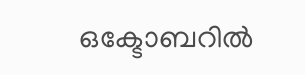ഒക്ടോബറിൽ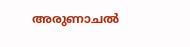അരുണാചൽ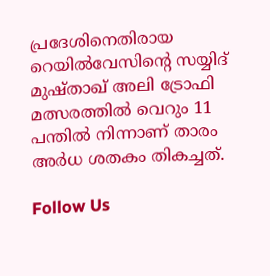പ്രദേശിനെതിരായ റെയിൽവേസിന്റെ സയ്യിദ് മുഷ്താഖ് അലി ട്രോഫി മത്സരത്തിൽ വെറും 11 പന്തിൽ നിന്നാണ് താരം അര്‍ധ ശതകം തികച്ചത്.

Follow Us